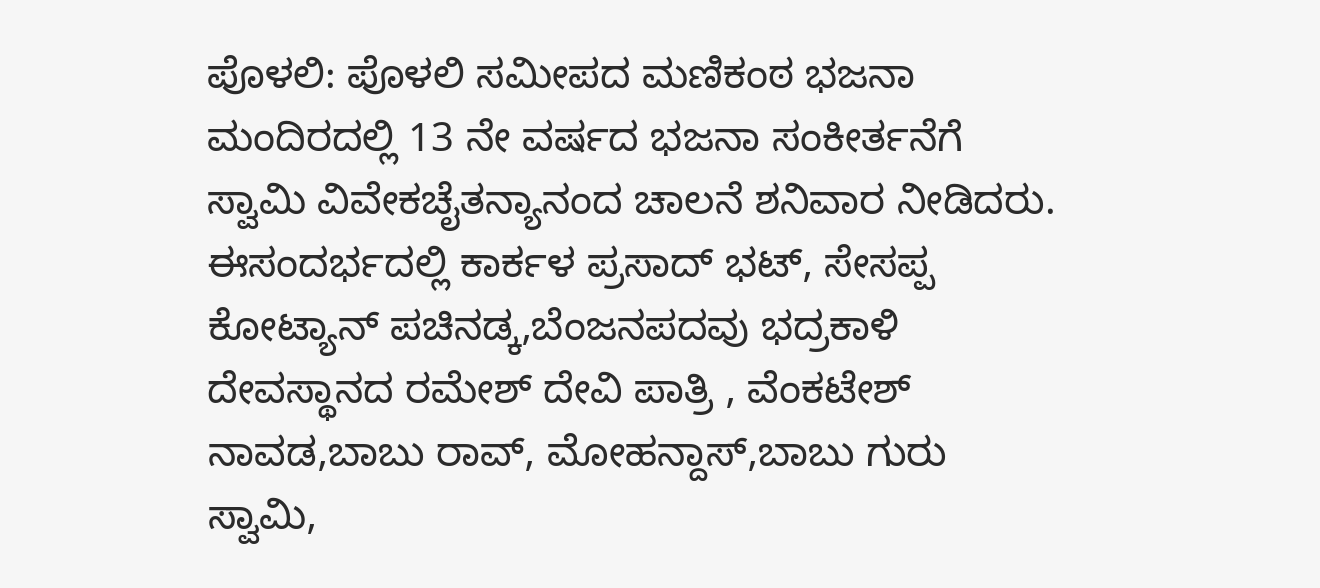ಪೊಳಲಿ: ಪೊಳಲಿ ಸಮೀಪದ ಮಣಿಕಂಠ ಭಜನಾ ಮಂದಿರದಲ್ಲಿ 13 ನೇ ವರ್ಷದ ಭಜನಾ ಸಂಕೀರ್ತನೆಗೆ ಸ್ವಾಮಿ ವಿವೇಕಚೈತನ್ಯಾನಂದ ಚಾಲನೆ ಶನಿವಾರ ನೀಡಿದರು. ಈಸಂದರ್ಭದಲ್ಲಿ ಕಾರ್ಕಳ ಪ್ರಸಾದ್ ಭಟ್, ಸೇಸಪ್ಪ ಕೋಟ್ಯಾನ್ ಪಚಿನಡ್ಕ,ಬೆಂಜನಪದವು ಭದ್ರಕಾಳಿ ದೇವಸ್ಥಾನದ ರಮೇಶ್ ದೇವಿ ಪಾತ್ರಿ , ವೆಂಕಟೇಶ್ ನಾವಡ,ಬಾಬು ರಾವ್, ಮೋಹನ್ದಾಸ್,ಬಾಬು ಗುರು ಸ್ವಾಮಿ,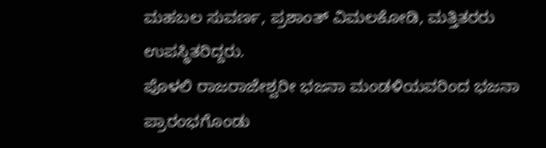ಮಹಬಲ ಸುವರ್ಣ, ಪ್ರಶಾಂತ್ ವಿಮಲಕೋಡಿ, ಮತ್ತಿತರರು ಉಪಸ್ಥಿತರಿದ್ದರು.
ಪೊಳಲಿ ರಾಜರಾಜೇಶ್ವರೀ ಭಜನಾ ಮಂಡಳಿಯವರಿಂದ ಭಜನಾ ಪ್ರಾರಂಭಗೊಂಡು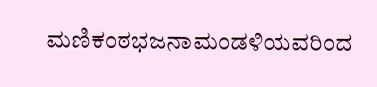ಮಣಿಕಂಠಭಜನಾಮಂಡಳಿಯವರಿಂದ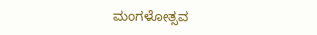ಮಂಗಳೋತ್ಸವ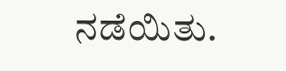ನಡೆಯಿತು.